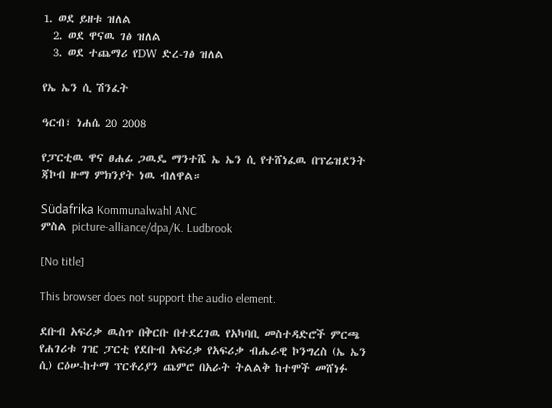1. ወደ ይዘቱ ዝለል
  2. ወደ ዋናዉ ገፅ ዝለል
  3. ወደ ተጨማሪ የDW ድረ-ገፅ ዝለል

የኤ ኤን ሲ ሽንፈት

ዓርብ፣ ነሐሴ 20 2008

የፓርቲዉ ዋና ፀሐፊ ጋዉዴ ማንተሼ ኤ ኤን ሲ የተሸነፈዉ በፕሬዝደንት ጃኮብ ዙማ ምክንያት ነዉ ብለዋል።

Südafrika Kommunalwahl ANC
ምስል picture-alliance/dpa/K. Ludbrook

[No title]

This browser does not support the audio element.

ደቡብ አፍሪቃ ዉስጥ በቅርቡ በተደረገዉ የአካባቢ መስተዳድሮች ምርጫ የሐገሪቱ ገዢ ፓርቲ የደቡብ አፍሪቃ የአፍሪቃ ብሔራዊ ኮንግረስ (ኤ ኤን ሲ) ርዕሠ-ከተማ ፕርቶሪያን ጨምሮ በአራት ትልልቅ ከተሞች መሸነፉ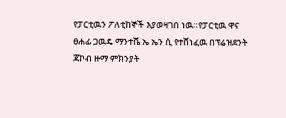የፓርቲዉን ፖለቲከኞች እያወዛገበ ነዉ።የፓርቲዉ ዋና ፀሐፊ ጋዉዴ ማንተሼ ኤ ኤን ሲ የተሸነፈዉ በፕሬዝደንት ጃኮብ ዙማ ምክንያት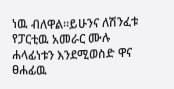ነዉ ብለዋል።ይሁንና ለሽንፈቱ የፓርቲዉ አመራር ሙሉ ሐላፊነቱን እንደሚወስድ ዋና ፀሐፊዉ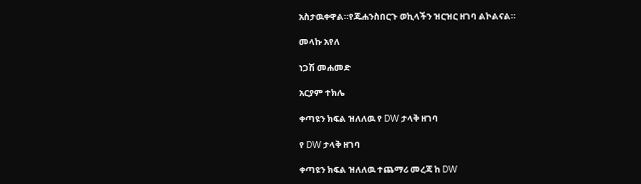አስታዉቀዋል።የጁሐንስበርጉ ወኪላችን ዝርዝር ዘገባ ልኮልናል።

መላኩ አየለ

ነጋሽ መሐመድ

አርያም ተክሌ

ቀጣዩን ክፍል ዝለለዉ የ DW ታላቅ ዘገባ

የ DW ታላቅ ዘገባ

ቀጣዩን ክፍል ዝለለዉ ተጨማሪ መረጃ ከ DW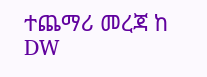ተጨማሪ መረጃ ከ DW